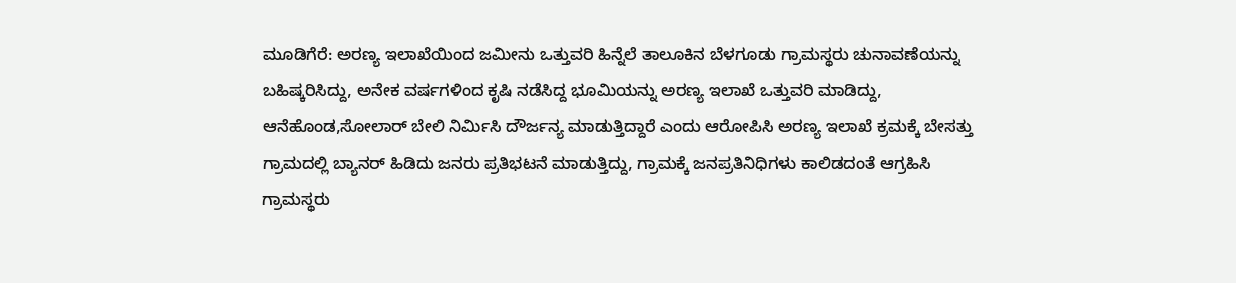ಮೂಡಿಗೆರೆ: ಅರಣ್ಯ ಇಲಾಖೆಯಿಂದ ಜಮೀನು ಒತ್ತುವರಿ ಹಿನ್ನೆಲೆ ತಾಲೂಕಿನ ಬೆಳಗೂಡು ಗ್ರಾಮಸ್ಥರು ಚುನಾವಣೆಯನ್ನು ಬಹಿಷ್ಕರಿಸಿದ್ದು, ಅನೇಕ ವರ್ಷಗಳಿಂದ ಕೃಷಿ ನಡೆಸಿದ್ದ ಭೂಮಿಯನ್ನು ಅರಣ್ಯ ಇಲಾಖೆ ಒತ್ತುವರಿ ಮಾಡಿದ್ದು, ಆನೆಹೊಂಡ,ಸೋಲಾರ್ ಬೇಲಿ ನಿರ್ಮಿಸಿ ದೌರ್ಜನ್ಯ ಮಾಡುತ್ತಿದ್ದಾರೆ ಎಂದು ಆರೋಪಿಸಿ ಅರಣ್ಯ ಇಲಾಖೆ ಕ್ರಮಕ್ಕೆ ಬೇಸತ್ತು ಗ್ರಾಮದಲ್ಲಿ ಬ್ಯಾನರ್ ಹಿಡಿದು ಜನರು ಪ್ರತಿಭಟನೆ ಮಾಡುತ್ತಿದ್ದು, ಗ್ರಾಮಕ್ಕೆ ಜನಪ್ರತಿನಿಧಿಗಳು ಕಾಲಿಡದಂತೆ ಆಗ್ರಹಿಸಿ ಗ್ರಾಮಸ್ಥರು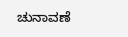ಚುನಾವಣೆ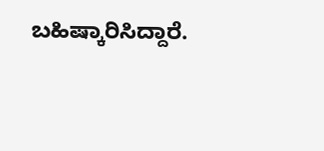ಬಹಿಷ್ಕಾರಿಸಿದ್ದಾರೆ.